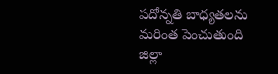పదోన్నతి బాధ్యతలను మరింత పెంచుతుంది
జిల్లా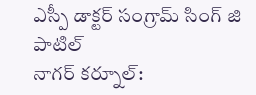ఎస్పీ డాక్టర్ సంగ్రామ్ సింగ్ జి పాటిల్
నాగర్ కర్నూల్: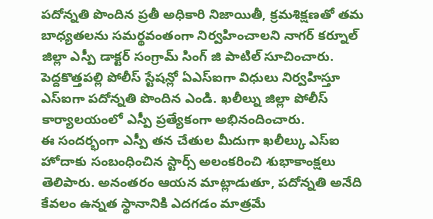పదోన్నతి పొందిన ప్రతీ అధికారి నిజాయితీ, క్రమశిక్షణతో తమ బాధ్యతలను సమర్థవంతంగా నిర్వహించాలని నాగర్ కర్నూల్ జిల్లా ఎస్పీ డాక్టర్ సంగ్రామ్ సింగ్ జి పాటిల్ సూచించారు. పెద్దకొత్తపల్లి పోలీస్ స్టేషన్లో ఏఎస్ఐగా విధులు నిర్వహిస్తూ ఎస్ఐగా పదోన్నతి పొందిన ఎండి. ఖలీల్ను జిల్లా పోలీస్ కార్యాలయంలో ఎస్పీ ప్రత్యేకంగా అభినందించారు.
ఈ సందర్భంగా ఎస్పీ తన చేతుల మీదుగా ఖలీల్కు ఎస్ఐ హోదాకు సంబంధించిన స్టార్స్ అలంకరించి శుభాకాంక్షలు తెలిపారు. అనంతరం ఆయన మాట్లాడుతూ, పదోన్నతి అనేది కేవలం ఉన్నత స్థానానికి ఎదగడం మాత్రమే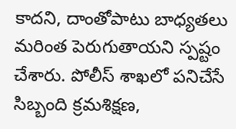కాదని, దాంతోపాటు బాధ్యతలు మరింత పెరుగుతాయని స్పష్టం చేశారు. పోలీస్ శాఖలో పనిచేసే సిబ్బంది క్రమశిక్షణ,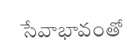సేవాభావంతో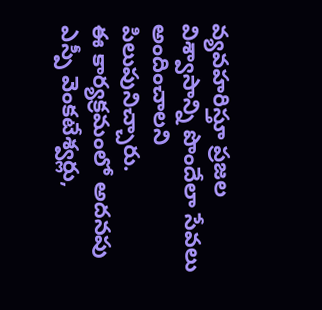వ్యవహరిస్తూ ప్రజల విశ్వాసాన్ని పొందేలా సేవలు అందించాలని పిలుపునిచ్చారు.
ఈ కార్యక్రమంలో అదనపు ఎస్పీ వెంకటేశ్వర్లు,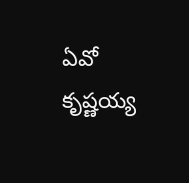ఏవో కృష్ణయ్య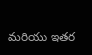మరియు ఇతర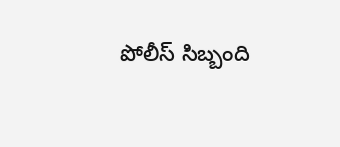పోలీస్ సిబ్బంది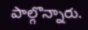పాల్గొన్నారు.